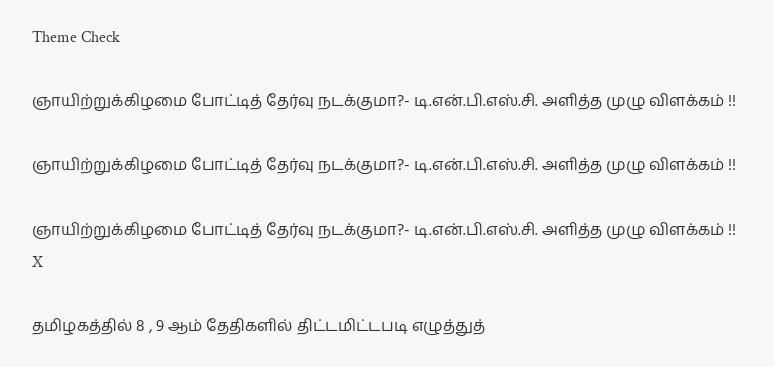Theme Check

ஞாயிற்றுக்கிழமை போட்டித் தேர்வு நடக்குமா?- டி.என்.பி.எஸ்.சி. அளித்த முழு விளக்கம் !!

ஞாயிற்றுக்கிழமை போட்டித் தேர்வு நடக்குமா?- டி.என்.பி.எஸ்.சி. அளித்த முழு விளக்கம் !!

ஞாயிற்றுக்கிழமை போட்டித் தேர்வு நடக்குமா?- டி.என்.பி.எஸ்.சி. அளித்த முழு விளக்கம் !!
X

தமிழகத்தில் 8 , 9 ஆம் தேதிகளில் திட்டமிட்டபடி எழுத்துத்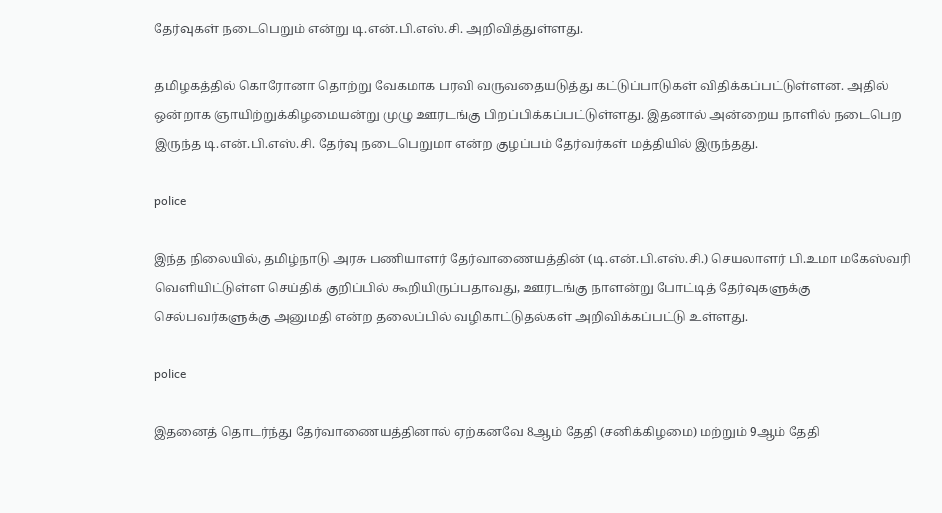தேர்வுகள் நடைபெறும் என்று டி.என்.பி.எஸ்.சி. அறிவித்துள்ளது.

தமிழகத்தில் கொரோனா தொற்று வேகமாக பரவி வருவதையடுத்து கட்டுப்பாடுகள் விதிக்கப்பட்டுள்ளன. அதில் ஒன்றாக ஞாயிற்றுக்கிழமையன்று முழு ஊரடங்கு பிறப்பிக்கப்பட்டுள்ளது. இதனால் அன்றைய நாளில் நடைபெற இருந்த டி.என்.பி.எஸ்.சி. தேர்வு நடைபெறுமா என்ற குழப்பம் தேர்வர்கள் மத்தியில் இருந்தது.

police

இந்த நிலையில், தமிழ்நாடு அரசு பணியாளர் தேர்வாணையத்தின் (டி.என்.பி.எஸ்.சி.) செயலாளர் பி.உமா மகேஸ்வரி வெளியிட்டுள்ள செய்திக் குறிப்பில் கூறியிருப்பதாவது, ஊரடங்கு நாளன்று போட்டித் தேர்வுகளுக்கு செல்பவர்களுக்கு அனுமதி என்ற தலைப்பில் வழிகாட்டுதல்கள் அறிவிக்கப்பட்டு உள்ளது.

police

இதனைத் தொடர்ந்து தேர்வாணையத்தினால் ஏற்கனவே 8ஆம் தேதி (சனிக்கிழமை) மற்றும் 9ஆம் தேதி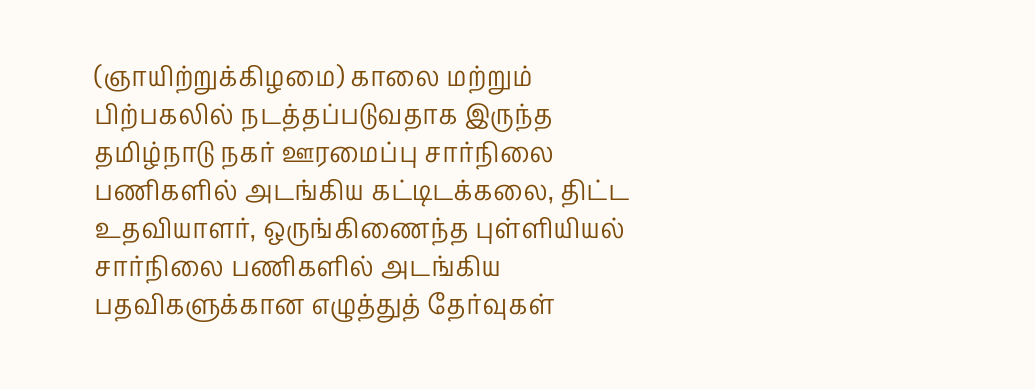(ஞாயிற்றுக்கிழமை) காலை மற்றும் பிற்பகலில் நடத்தப்படுவதாக இருந்த தமிழ்நாடு நகர் ஊரமைப்பு சார்நிலை பணிகளில் அடங்கிய கட்டிடக்கலை, திட்ட உதவியாளர், ஒருங்கிணைந்த புள்ளியியல் சார்நிலை பணிகளில் அடங்கிய பதவிகளுக்கான எழுத்துத் தேர்வுகள்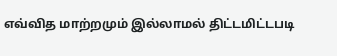எவ்வித மாற்றமும் இல்லாமல் திட்டமிட்டபடி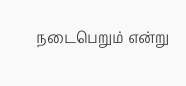நடைபெறும் என்று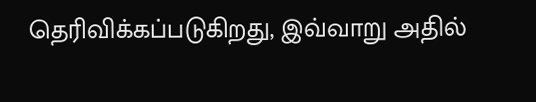தெரிவிக்கப்படுகிறது, இவ்வாறு அதில்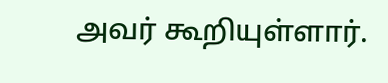அவர் கூறியுள்ளார்.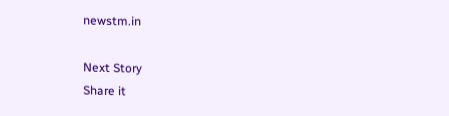newstm.in

Next Story
Share it